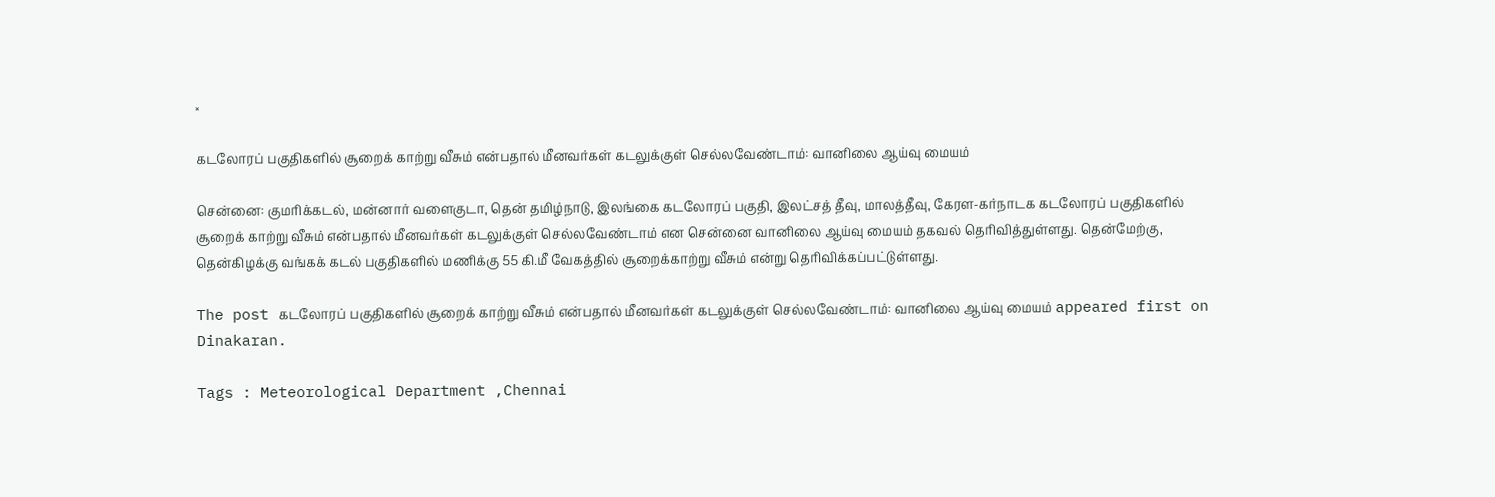×

கடலோரப் பகுதிகளில் சூறைக் காற்று வீசும் என்பதால் மீனவர்கள் கடலுக்குள் செல்லவேண்டாம்: வானிலை ஆய்வு மையம்

சென்னை: குமரிக்கடல், மன்னார் வளைகுடா, தென் தமிழ்நாடு, இலங்கை கடலோரப் பகுதி, இலட்சத் தீவு, மாலத்தீவு, கேரள-கர்நாடக கடலோரப் பகுதிகளில் சூறைக் காற்று வீசும் என்பதால் மீனவர்கள் கடலுக்குள் செல்லவேண்டாம் என சென்னை வானிலை ஆய்வு மையம் தகவல் தெரிவித்துள்ளது. தென்மேற்கு, தென்கிழக்கு வங்கக் கடல் பகுதிகளில் மணிக்கு 55 கி.மீ வேகத்தில் சூறைக்காற்று வீசும் என்று தெரிவிக்கப்பட்டுள்ளது.

The post கடலோரப் பகுதிகளில் சூறைக் காற்று வீசும் என்பதால் மீனவர்கள் கடலுக்குள் செல்லவேண்டாம்: வானிலை ஆய்வு மையம் appeared first on Dinakaran.

Tags : Meteorological Department ,Chennai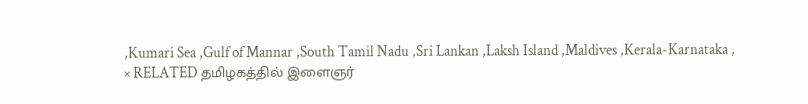,Kumari Sea ,Gulf of Mannar ,South Tamil Nadu ,Sri Lankan ,Laksh Island ,Maldives ,Kerala-Karnataka ,
× RELATED தமிழகத்தில் இளைஞர்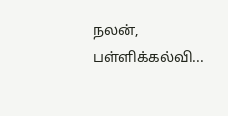நலன், பள்ளிக்கல்வி...